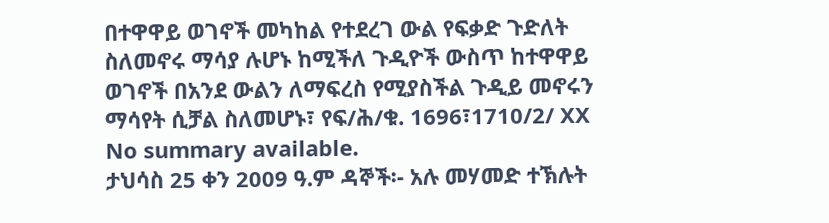በተዋዋይ ወገኖች መካከል የተደረገ ውል የፍቃድ ጉድለት ስለመኖሩ ማሳያ ሉሆኑ ከሚችለ ጉዲዮች ውስጥ ከተዋዋይ ወገኖች በአንደ ውልን ለማፍረስ የሚያስችል ጉዲይ መኖሩን ማሳየት ሲቻል ስለመሆኑ፣ የፍ/ሕ/ቁ. 1696፣1710/2/ XX
No summary available.
ታህሳስ 25 ቀን 2009 ዓ.ም ዳኞች፡- አሉ መሃመድ ተኽሉት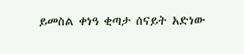ይመስል ቀነዓ ቂጣታ ሰናይት አድነው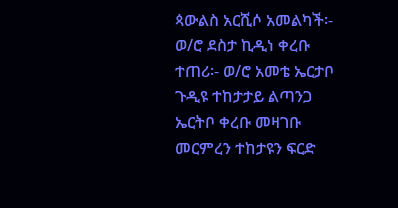ጳውልስ አርሺሶ አመልካች፡- ወ/ሮ ደስታ ኪዲነ ቀረቡ ተጠሪ፡- ወ/ሮ አመቴ ኤርታቦ ጉዲዩ ተከታታይ ልጣንጋ ኤርትቦ ቀረቡ መዛገቡ መርምረን ተከታዩን ፍርድ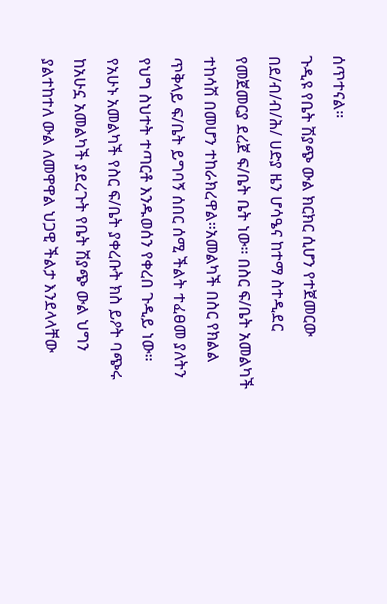ሰጥተናል።
ጉዲዩ የቤት ሽያጭ ውል ክርክር ሲሆን የተጀመርው በደ/ብ/ብ/ሕ/ ሀድያ ዜን ሆሳዔና ከተማ ስተዲደር የመጀመርያ ደረጀ ፍ/ቤት ቤት ነው። በስር ፍ/ቤት አመልካች ተከሳሽ በመሆን ተከራክረዋል።አመልካች በስር የክልል ጥቅላይ ፍ/ቤት ይግባኝ ሰበር ሰሚ ችልት ተፈፀመ ያለትን የህግ ስህተት ተጣርቶ እንዱወሰን የቀረበ ጉዲይ ነው።
የአሁኑ አመልካች የስር ፍ/ቤት ያቀረቡት ክስ ይዖት ባጭሩ ከአሁኗ አመልካች ያደረጉት የቤት ሽያጭ ውል ህግን ያልተከተለ ውል ለመዋዋል ህጋዊ ችልታ እንደላላቸው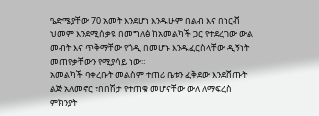ዔድሜያቸው 70 አመት እንደሆነ እንዱሁም በልብ እና በነርቭ ህመም እንደሚሰቃዩ በመግለፅ ከአመልካች ጋር የተደረገው ውል መብት እና ጥቅማቸው የጎዲ በመሆኑ እንዱፈርስላቸው ዲኝነት መጠየቃቸውን የሚያሳይ ነው።
አመልካች ባቀረቡት መልስም ተጠሪ ቤቱን ፈቅደው እንደሸጡት ልጅ አለመኖር ፣በበሽታ የተጠቁ መሆናቸው ውለ ለማፍረስ ምክንያት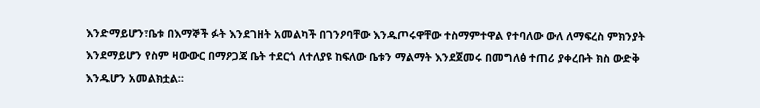እንድማይሆን፣ቤቱ በእማኞች ፉት እንደገዘት አመልካች በገንዖባቸው እንዱጦሩዋቸው ተስማምተዋል የተባለው ውለ ለማፍረስ ምክንያት እንደማይሆን የስም ዛውውር በማዖጋጃ ቤት ተደርጎ ለተለያዩ ከፍለው ቤቱን ማልማት እንደጀመሩ በመግለፅ ተጠሪ ያቀረቡት ክስ ውድቅ እንዱሆን አመልክቷል።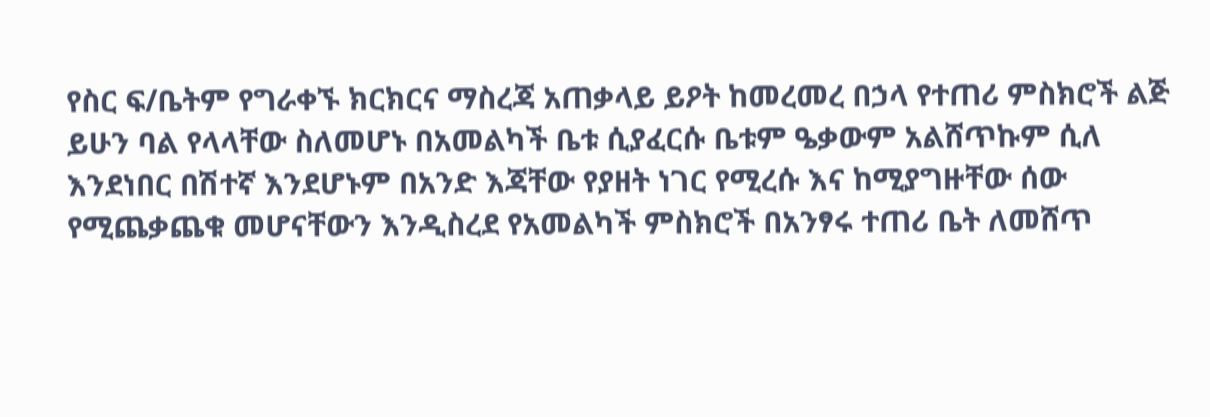የስር ፍ/ቤትም የግራቀኙ ክርክርና ማስረጃ አጠቃላይ ይዖት ከመረመረ በኃላ የተጠሪ ምስክሮች ልጅ ይሁን ባል የላላቸው ስለመሆኑ በአመልካች ቤቱ ሲያፈርሱ ቤቱም ዔቃውም አልሸጥኩም ሲለ እንደነበር በሽተኛ እንደሆኑም በአንድ እጃቸው የያዘት ነገር የሚረሱ እና ከሚያግዙቸው ሰው የሚጨቃጨቁ መሆናቸውን እንዲስረደ የአመልካች ምስክሮች በአንፃሩ ተጠሪ ቤት ለመሸጥ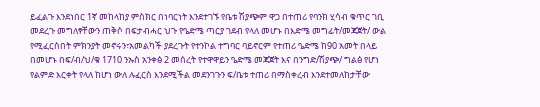ይፈልጉ እንደነበር 1ኛ መከላከያ ምስክር በነባርነት እንደተገኙ የቤቱ ሽያጭም ዋጋ በተጠሪ የባንክ ሂሳብ ቁጥር ገቢ መደረጉ መግለፃቸውን ጠቅሶ በፍታብሓር ህጉ የዔድሜ ጣርያ ገደብ የላለ መሆኑ በእድሜ መግፊት/መጃጀት/ ውል የሚፈርስበት ምክንያት መኖሩን፣አመልካች ያደረጉት የተንኮል ተግባር ባይኖርም የተጠሪ ዔድሜ ከ90 አመት በላይ በመሆኑ በፍ/ብ/ህ/ቁ 1710 ንኡስ አንቀፅ 2 መሰረት የተዋዋይን ዔድሜ መጃጀት እና በንግድ/ሽያጭ/ ግልፅ የሆነ የልምድ እርቀት የላለ ከሆነ ውለ ሉፈርስ እንደሚችል መደንገጉን ፍ/ቤቱ ተጠሪ በማስቀረብ እንደተመለከታቸው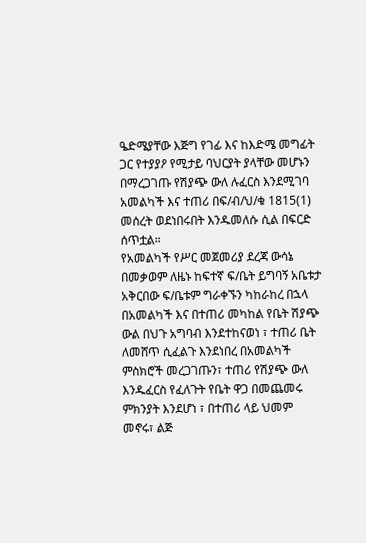ዔድሜያቸው እጅግ የገፊ እና ከእድሜ መግፊት ጋር የተያያዖ የሚታይ ባህርያት ያላቸው መሆኑን በማረጋገጡ የሽያጭ ውለ ሉፈርስ እንደሚገባ አመልካች እና ተጠሪ በፍ/ብ/ህ/ቁ 1815(1) መሰረት ወደነበሩበት እንዱመለሱ ሲል በፍርድ ሰጥቷል።
የአመልካች የሥር መጀመሪያ ደረጃ ውሳኔ በመቃወም ለዜኑ ከፍተኛ ፍ/ቤት ይግባኝ አቤቱታ አቅርበው ፍ/ቤቱም ግራቀኙን ካከራከረ በኋላ በአመልካች እና በተጠሪ መካከል የቤት ሽያጭ ውል በህጉ አግባብ እንደተከናወነ ፣ ተጠሪ ቤት ለመሸጥ ሲፈልጉ እንደነበረ በአመልካች ምስክሮች መረጋገጡን፣ ተጠሪ የሽያጭ ውለ እንዱፈርስ የፈለጉት የቤት ዋጋ በመጨመሩ ምክንያት እንደሆነ ፣ በተጠሪ ላይ ህመም መኖሩ፣ ልጅ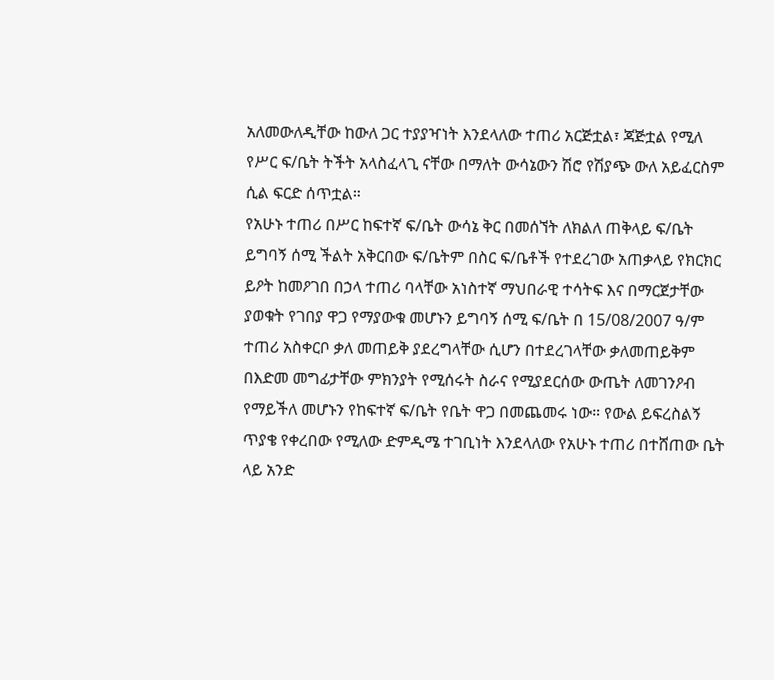አለመውለዲቸው ከውለ ጋር ተያያዣነት እንደላለው ተጠሪ አርጅቷል፣ ጃጅቷል የሚለ የሥር ፍ/ቤት ትችት አላስፈላጊ ናቸው በማለት ውሳኔውን ሽሮ የሽያጭ ውለ አይፈርስም ሲል ፍርድ ሰጥቷል።
የአሁኑ ተጠሪ በሥር ከፍተኛ ፍ/ቤት ውሳኔ ቅር በመሰኘት ለክልለ ጠቅላይ ፍ/ቤት ይግባኝ ሰሚ ችልት አቅርበው ፍ/ቤትም በስር ፍ/ቤቶች የተደረገው አጠቃላይ የክርክር ይዖት ከመዖገበ በኃላ ተጠሪ ባላቸው አነስተኛ ማህበራዊ ተሳትፍ እና በማርጀታቸው ያወቁት የገበያ ዋጋ የማያውቁ መሆኑን ይግባኝ ሰሚ ፍ/ቤት በ 15/08/2007 ዓ/ም ተጠሪ አስቀርቦ ቃለ መጠይቅ ያደረግላቸው ሲሆን በተደረገላቸው ቃለመጠይቅም በእድመ መግፊታቸው ምክንያት የሚሰሩት ስራና የሚያደርሰው ውጤት ለመገንዖብ የማይችለ መሆኑን የከፍተኛ ፍ/ቤት የቤት ዋጋ በመጨመሩ ነው። የውል ይፍረስልኝ ጥያቄ የቀረበው የሚለው ድምዲሜ ተገቢነት እንደላለው የአሁኑ ተጠሪ በተሸጠው ቤት ላይ አንድ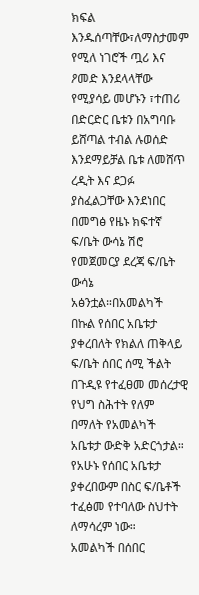ክፍል እንዱሰጣቸው፣ለማስታመም የሚለ ነገሮች ጧሪ እና ዖመድ እንደላላቸው የሚያሳይ መሆኑን ፣ተጠሪ በድርድር ቤቱን በአግባቡ ይሸጣል ተብል ሉወሰድ እንደማይቻል ቤቱ ለመሸጥ ረዲት እና ደጋፉ ያስፈልጋቸው እንደነበር በመግፅ የዜኑ ክፍተኛ ፍ/ቤት ውሳኔ ሽሮ የመጀመርያ ደረጃ ፍ/ቤት ውሳኔ አፅንቷል።በአመልካች በኩል የሰበር አቤቱታ ያቀረበለት የክልለ ጠቅላይ ፍ/ቤት ሰበር ሰሚ ችልት በጉዲዩ የተፈፀመ መሰረታዊ የህግ ስሕተት የለም በማለት የአመልካች አቤቱታ ውድቅ አድርጎታል። የአሁኑ የሰበር አቤቱታ ያቀረበውም በስር ፍ/ቤቶች ተፈፅመ የተባለው ስህተት ለማሳረም ነው።
አመልካች በሰበር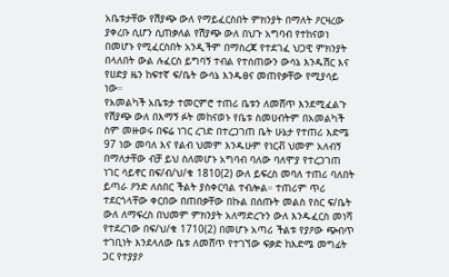አቤቱታቸው የሽያጭ ውለ የማይፈርስበት ምክንያት በማለት ዖርዛረው ያቀረቡ ሲሆን ሲጠቃለል የሽያጭ ውለ በህጉ አግባብ የተከናወነ በመሆኑ የሚፈርስበት አንዲችም በማስረጃ የተደገፈ ህጋዊ ምክንያት በላለበት ውል ሉፈርስ ይግባኝ ተብል የተሰጠውን ውሳኔ እንዱሽር እና የሀድያ ዜን ከፍተኛ ፍ/ቤት ውሳኔ እንዱፀና መጠየቃቸው የሚያሳይ ነው።
የአመልካች አቤቱታ ተመርምሮ ተጠሪ ቤቱን ለመሸጥ እንደሚፈልጉ የሽያጭ ውለ በእማኝ ፉት መከናወኑ የቤቱ ስመሀብትም በአመልካች ስም መዙወሩ በፍሬ ነገር ረገድ በተረጋገጠ ቤት ሁኔታ የተጠሪ እድሜ 97 ነው መባለ እና የልብ ህመም እንዱሁም የነርቭ ህመም አለብኝ በማለታቸው ብቻ ይህ ስለመሆኑ አግባብ ባለው ባለሞያ የተረጋገጠ ነገር ሳይኖር በፍ/ብ/ህ/ቁ 1810(2) ውለ ይፍረስ መባለ ተጠሪ ባለበት ይጣራ ዖንድ ለሰበር ችልት ያስቀርባል ተብሎል። ተጠሪም ጥሪ ተደርጎላቸው ቀርበው በጠበቃቸው በኩል በሰጡት መልስ የስር ፍ/ቤት ውለ ለማፍረስ በህመም ምክንያት አለማድረጉን ውለ እንዱፈርስ መነሻ የተደረገው በፍ/ህ/ቁ 1710(2) በመሆኑ አጣሪ ችልቱ የያዖው ጭብጥ ተገቢነት እንደላለው ቤቱ ለመሸጥ የተገኘው ፍቃድ ከእድሜ መግፊት ጋር የተያያዖ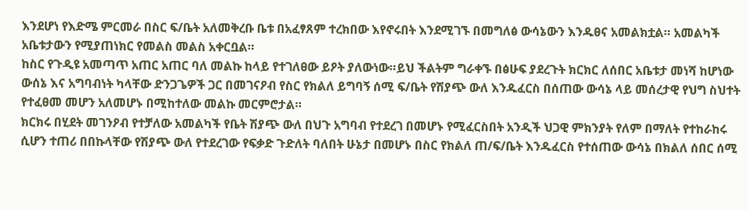እንደሆነ የእድሜ ምርመራ በስር ፍ/ቤት አለመቅረቡ ቤቱ በአፈፃጸም ተረክበው እየኖሩበት እንደሚገኙ በመግለፅ ውሳኔውን እንዱፀና አመልክቷል። አመልካች አቤቱታውን የሚያጠነክር የመልስ መልስ አቀርቧል።
ከስር የጉዲዩ አመጣጥ አጠር አጠር ባለ መልኩ ከላይ የተገለፀው ይዖት ያለውነው።ይህ ችልትም ግራቀኙ በፅሁፍ ያደረጉት ክርክር ለሰበር አቤቱታ መነሻ ከሆነው ውሰኔ እና አግባብነት ካላቸው ድንጋጌዎች ጋር በመገናዖብ የስር የክልለ ይግባኝ ሰሚ ፍ/ቤት የሽያጭ ውለ እንዱፈርስ በሰጠው ውሳኔ ላይ መሰረታዊ የህግ ስህተት የተፈፀመ መሆን አለመሆኑ በሚከተለው መልኩ መርምሮታል።
ክርክሩ በሂደት መገንዖብ የተቻለው አመልካች የቤት ሽያጭ ውለ በህጉ አግባብ የተደረገ በመሆኑ የሚፈርስበት አንዲች ህጋዊ ምክንያት የለም በማለት የተከራከሩ ሲሆን ተጠሪ በበኩላቸው የሽያጭ ውለ የተደረገው የፍቃድ ጉድለት ባለበት ሁኔታ በመሆኑ በስር የክልለ ጠ/ፍ/ቤት እንዱፈርስ የተሰጠው ውሳኔ በክልለ ሰበር ሰሚ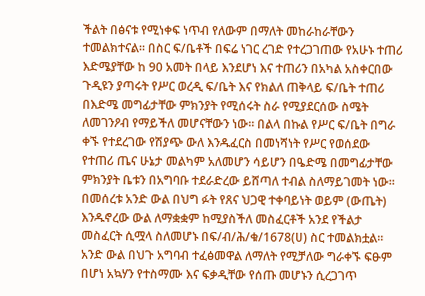ችልት በፅናቱ የሚነቀፍ ነጥብ የለውም በማለት መከራከራቸውን ተመልክተናል። በስር ፍ/ቤቶች በፍሬ ነገር ረገድ የተረጋገጠው የአሁኑ ተጠሪ እድሜያቸው ከ 90 አመት በላይ እንደሆነ እና ተጠሪን በአካል አስቀርበው ጉዲዩን ያጣሩት የሥር ወረዲ ፍ/ቤት እና የክልለ ጠቅላይ ፍ/ቤት ተጠሪ በእድሜ መግፊታቸው ምክንያት የሚሰሩት ስራ የሚያደርሰው ስሜት ለመገንዖብ የማይችለ መሆናቸውን ነው። በልላ በኩል የሥር ፍ/ቤት በግራ ቀኙ የተደረገው የሽያጭ ውለ እንዱፈርስ በመነሻነት የሥር የወሰደው የተጠሪ ጤና ሁኔታ መልካም አለመሆን ሳይሆን በዔድሜ በመግፊታቸው ምክንያት ቤቱን በአግባቡ ተደራድረው ይሸጣለ ተብል ስለማይገመት ነው።
በመሰረቱ አንድ ውል በህግ ፉት የጸና ህጋዊ ተቀባይነት ወይም (ውጤት) እንዱኖረው ውል ለማቋቋም ከሚያስችለ መስፈርቶች አንደ የችልታ መስፈርት ሲሟላ ስለመሆኑ በፍ/ብ/ሕ/ቁ/1678(ሀ) ስር ተመልክቷል። አንድ ውል በህጉ አግባብ ተፈፅመዋል ለማለት የሚቻለው ግራቀኙ ፍፁም በሆነ አኳሃን የተስማሙ እና ፍቃዲቸው የሰጡ መሆኑን ሲረጋገጥ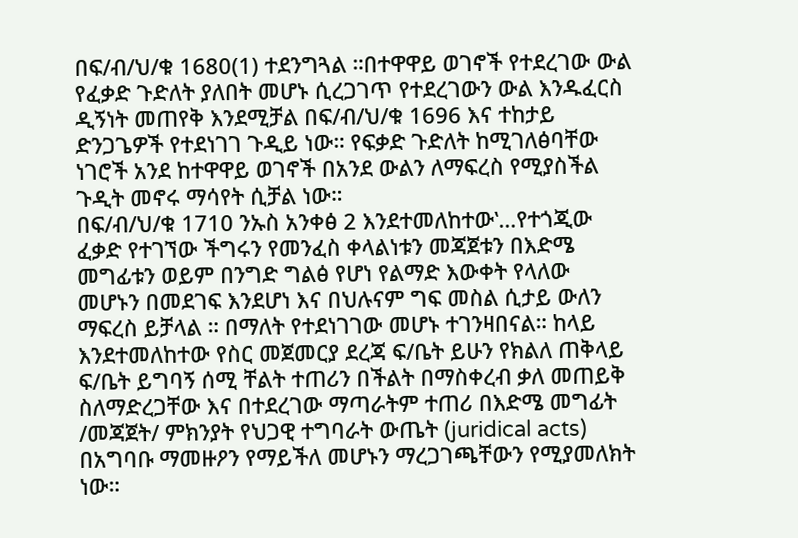በፍ/ብ/ህ/ቁ 1680(1) ተደንግጓል ።በተዋዋይ ወገኖች የተደረገው ውል የፈቃድ ጉድለት ያለበት መሆኑ ሲረጋገጥ የተደረገውን ውል እንዱፈርስ ዲኝነት መጠየቅ እንደሚቻል በፍ/ብ/ህ/ቁ 1696 እና ተከታይ ድንጋጌዎች የተደነገገ ጉዲይ ነው። የፍቃድ ጉድለት ከሚገለፅባቸው ነገሮች አንደ ከተዋዋይ ወገኖች በአንደ ውልን ለማፍረስ የሚያስችል ጉዲት መኖሩ ማሳየት ሲቻል ነው።
በፍ/ብ/ህ/ቁ 1710 ንኡስ አንቀፅ 2 እንደተመለከተው‛…የተጎጂው ፈቃድ የተገኘው ችግሩን የመንፈስ ቀላልነቱን መጃጀቱን በእድሜ መግፊቱን ወይም በንግድ ግልፅ የሆነ የልማድ እውቀት የላለው መሆኑን በመደገፍ እንደሆነ እና በህሉናም ግፍ መስል ሲታይ ውለን ማፍረስ ይቻላል ። በማለት የተደነገገው መሆኑ ተገንዛበናል። ከላይ እንደተመለከተው የስር መጀመርያ ደረጃ ፍ/ቤት ይሁን የክልለ ጠቅላይ ፍ/ቤት ይግባኝ ሰሚ ቸልት ተጠሪን በችልት በማስቀረብ ቃለ መጠይቅ ስለማድረጋቸው እና በተደረገው ማጣራትም ተጠሪ በእድሜ መግፊት /መጃጀት/ ምክንያት የህጋዊ ተግባራት ውጤት (juridical acts) በአግባቡ ማመዙዖን የማይችለ መሆኑን ማረጋገጫቸውን የሚያመለክት ነው።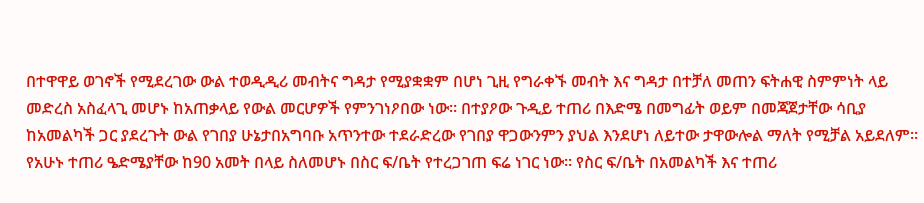በተዋዋይ ወገኖች የሚደረገው ውል ተወዲዲሪ መብትና ግዳታ የሚያቋቋም በሆነ ጊዚ የግራቀኙ መብት እና ግዳታ በተቻለ መጠን ፍትሐዊ ስምምነት ላይ መድረስ አስፈላጊ መሆኑ ከአጠቃላይ የውል መርሆዎች የምንገነዖበው ነው። በተያዖው ጉዲይ ተጠሪ በእድሜ በመግፊት ወይም በመጃጀታቸው ሳቢያ ከአመልካች ጋር ያደረጉት ውል የገበያ ሁኔታበአግባቡ አጥንተው ተደራድረው የገበያ ዋጋውንምን ያህል እንደሆነ ለይተው ታዋውሎል ማለት የሚቻል አይደለም።
የአሁኑ ተጠሪ ዔድሜያቸው ከ90 አመት በላይ ስለመሆኑ በስር ፍ/ቤት የተረጋገጠ ፍሬ ነገር ነው። የስር ፍ/ቤት በአመልካች እና ተጠሪ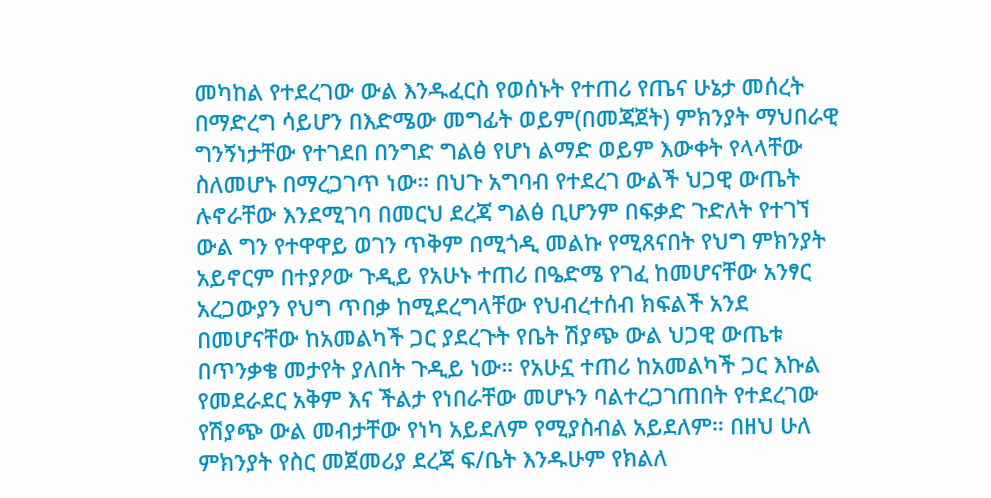መካከል የተደረገው ውል እንዱፈርስ የወሰኑት የተጠሪ የጤና ሁኔታ መሰረት በማድረግ ሳይሆን በእድሜው መግፊት ወይም(በመጃጀት) ምክንያት ማህበራዊ ግንኝነታቸው የተገደበ በንግድ ግልፅ የሆነ ልማድ ወይም እውቀት የላላቸው ስለመሆኑ በማረጋገጥ ነው። በህጉ አግባብ የተደረገ ውልች ህጋዊ ውጤት ሉኖራቸው እንደሚገባ በመርህ ደረጃ ግልፅ ቢሆንም በፍቃድ ጉድለት የተገኘ ውል ግን የተዋዋይ ወገን ጥቅም በሚጎዲ መልኩ የሚጸናበት የህግ ምክንያት አይኖርም በተያዖው ጉዲይ የአሁኑ ተጠሪ በዔድሜ የገፈ ከመሆናቸው አንፃር አረጋውያን የህግ ጥበቃ ከሚደረግላቸው የህብረተሰብ ክፍልች አንደ በመሆናቸው ከአመልካች ጋር ያደረጉት የቤት ሽያጭ ውል ህጋዊ ውጤቱ በጥንቃቄ መታየት ያለበት ጉዲይ ነው። የአሁኗ ተጠሪ ከአመልካች ጋር እኩል የመደራደር አቅም እና ችልታ የነበራቸው መሆኑን ባልተረጋገጠበት የተደረገው የሽያጭ ውል መብታቸው የነካ አይደለም የሚያስብል አይደለም። በዘህ ሁለ ምክንያት የስር መጀመሪያ ደረጃ ፍ/ቤት እንዱሁም የክልለ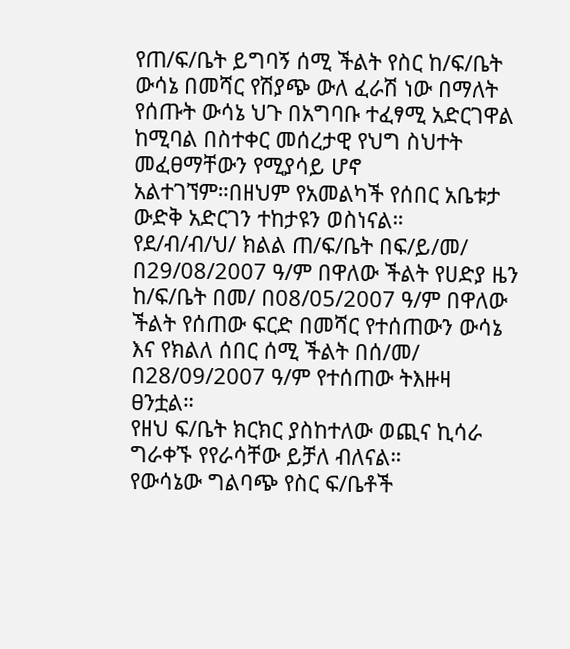የጠ/ፍ/ቤት ይግባኝ ሰሚ ችልት የስር ከ/ፍ/ቤት ውሳኔ በመሻር የሽያጭ ውለ ፈራሽ ነው በማለት የሰጡት ውሳኔ ህጉ በአግባቡ ተፈፃሚ አድርገዋል ከሚባል በስተቀር መሰረታዊ የህግ ስህተት መፈፀማቸውን የሚያሳይ ሆኖ አልተገኘም።በዘህም የአመልካች የሰበር አቤቱታ ውድቅ አድርገን ተከታዩን ወስነናል።
የደ/ብ/ብ/ህ/ ክልል ጠ/ፍ/ቤት በፍ/ይ/መ/ በ29/08/2007 ዓ/ም በዋለው ችልት የሀድያ ዜን ከ/ፍ/ቤት በመ/ በ08/05/2007 ዓ/ም በዋለው ችልት የሰጠው ፍርድ በመሻር የተሰጠውን ውሳኔ እና የክልለ ሰበር ሰሚ ችልት በሰ/መ/ በ28/09/2007 ዓ/ም የተሰጠው ትእዙዛ ፀንቷል።
የዘህ ፍ/ቤት ክርክር ያስከተለው ወጪና ኪሳራ ግራቀኙ የየራሳቸው ይቻለ ብለናል።
የውሳኔው ግልባጭ የስር ፍ/ቤቶች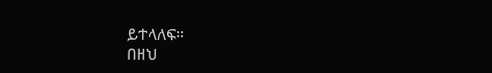ይተላለፍ።
በዘህ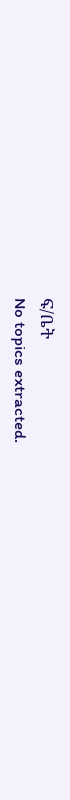ፍ/ቤት
No topics extracted.